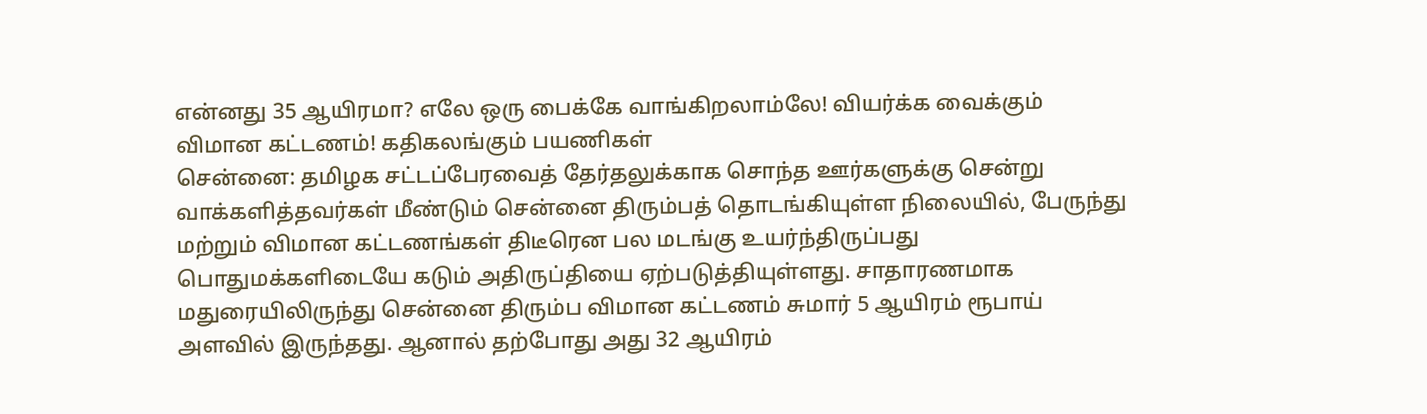என்னது 35 ஆயிரமா? எலே ஒரு பைக்கே வாங்கிறலாம்லே! வியர்க்க வைக்கும் விமான கட்டணம்! கதிகலங்கும் பயணிகள்
சென்னை: தமிழக சட்டப்பேரவைத் தேர்தலுக்காக சொந்த ஊர்களுக்கு சென்று வாக்களித்தவர்கள் மீண்டும் சென்னை திரும்பத் தொடங்கியுள்ள நிலையில், பேருந்து மற்றும் விமான கட்டணங்கள் திடீரென பல மடங்கு உயர்ந்திருப்பது பொதுமக்களிடையே கடும் அதிருப்தியை ஏற்படுத்தியுள்ளது. சாதாரணமாக மதுரையிலிருந்து சென்னை திரும்ப விமான கட்டணம் சுமார் 5 ஆயிரம் ரூபாய் அளவில் இருந்தது. ஆனால் தற்போது அது 32 ஆயிரம்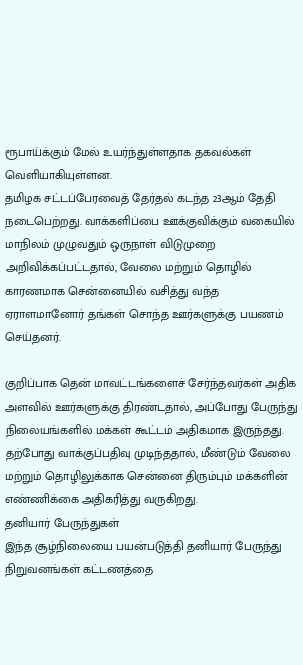ரூபாய்க்கும் மேல் உயர்ந்துள்ளதாக தகவல்கள் வெளியாகியுள்ளன.
தமிழக சட்டப்பேரவைத் தேர்தல் கடந்த 23ஆம் தேதி நடைபெற்றது. வாக்களிப்பை ஊக்குவிக்கும் வகையில் மாநிலம் முழுவதும் ஒருநாள் விடுமுறை அறிவிக்கப்பட்டதால், வேலை மற்றும் தொழில் காரணமாக சென்னையில் வசித்து வந்த ஏராளமானோர் தங்கள் சொந்த ஊர்களுக்கு பயணம் செய்தனர்.

குறிப்பாக தென் மாவட்டங்களைச் சேர்ந்தவர்கள் அதிக அளவில் ஊர்களுக்கு திரண்டதால், அப்போது பேருந்து நிலையங்களில் மக்கள் கூட்டம் அதிகமாக இருந்தது. தற்போது வாக்குப்பதிவு முடிந்ததால், மீண்டும் வேலை மற்றும் தொழிலுக்காக சென்னை திரும்பும் மக்களின் எண்ணிக்கை அதிகரித்து வருகிறது.
தனியார் பேருந்துகள்
இந்த சூழ்நிலையை பயன்படுத்தி தனியார் பேருந்து நிறுவனங்கள் கட்டணத்தை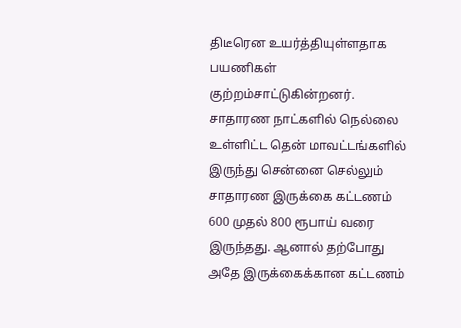திடீரென உயர்த்தியுள்ளதாக பயணிகள் குற்றம்சாட்டுகின்றனர். சாதாரண நாட்களில் நெல்லை உள்ளிட்ட தென் மாவட்டங்களில் இருந்து சென்னை செல்லும் சாதாரண இருக்கை கட்டணம் 600 முதல் 800 ரூபாய் வரை இருந்தது. ஆனால் தற்போது அதே இருக்கைக்கான கட்டணம்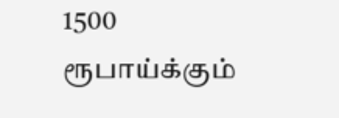1500 ரூபாய்க்கும்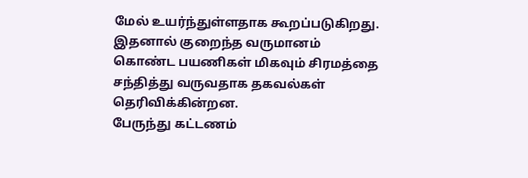மேல் உயர்ந்துள்ளதாக கூறப்படுகிறது. இதனால் குறைந்த வருமானம் கொண்ட பயணிகள் மிகவும் சிரமத்தை சந்தித்து வருவதாக தகவல்கள் தெரிவிக்கின்றன.
பேருந்து கட்டணம்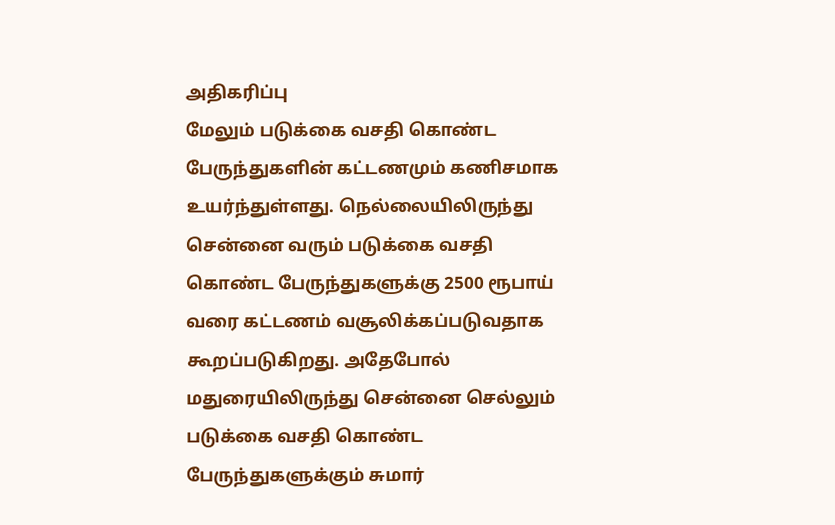அதிகரிப்பு
மேலும் படுக்கை வசதி கொண்ட பேருந்துகளின் கட்டணமும் கணிசமாக உயர்ந்துள்ளது. நெல்லையிலிருந்து சென்னை வரும் படுக்கை வசதி கொண்ட பேருந்துகளுக்கு 2500 ரூபாய் வரை கட்டணம் வசூலிக்கப்படுவதாக கூறப்படுகிறது. அதேபோல் மதுரையிலிருந்து சென்னை செல்லும் படுக்கை வசதி கொண்ட பேருந்துகளுக்கும் சுமார்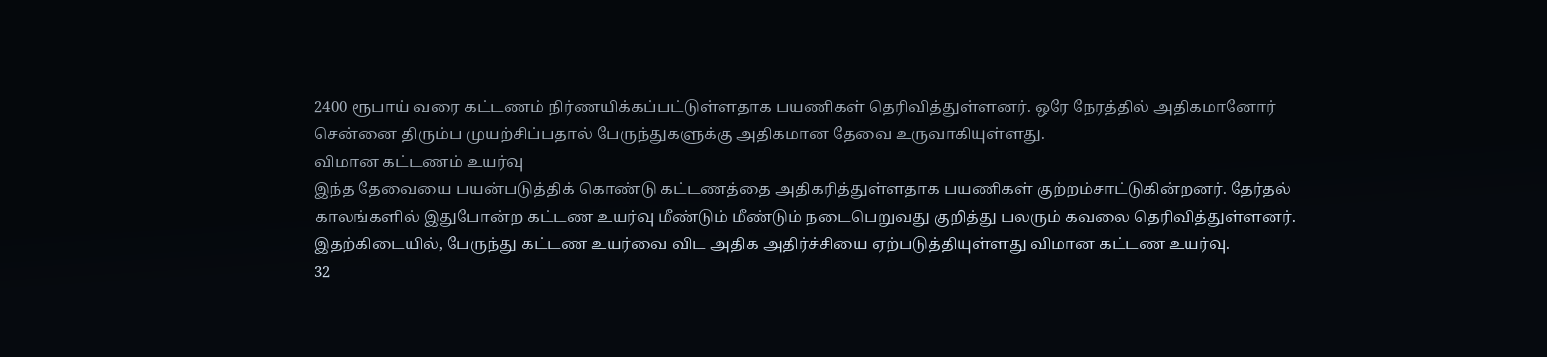2400 ரூபாய் வரை கட்டணம் நிர்ணயிக்கப்பட்டுள்ளதாக பயணிகள் தெரிவித்துள்ளனர். ஒரே நேரத்தில் அதிகமானோர் சென்னை திரும்ப முயற்சிப்பதால் பேருந்துகளுக்கு அதிகமான தேவை உருவாகியுள்ளது.
விமான கட்டணம் உயர்வு
இந்த தேவையை பயன்படுத்திக் கொண்டு கட்டணத்தை அதிகரித்துள்ளதாக பயணிகள் குற்றம்சாட்டுகின்றனர். தேர்தல் காலங்களில் இதுபோன்ற கட்டண உயர்வு மீண்டும் மீண்டும் நடைபெறுவது குறித்து பலரும் கவலை தெரிவித்துள்ளனர். இதற்கிடையில், பேருந்து கட்டண உயர்வை விட அதிக அதிர்ச்சியை ஏற்படுத்தியுள்ளது விமான கட்டண உயர்வு.
32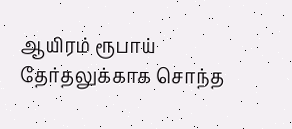ஆயிரம் ரூபாய்
தேர்தலுக்காக சொந்த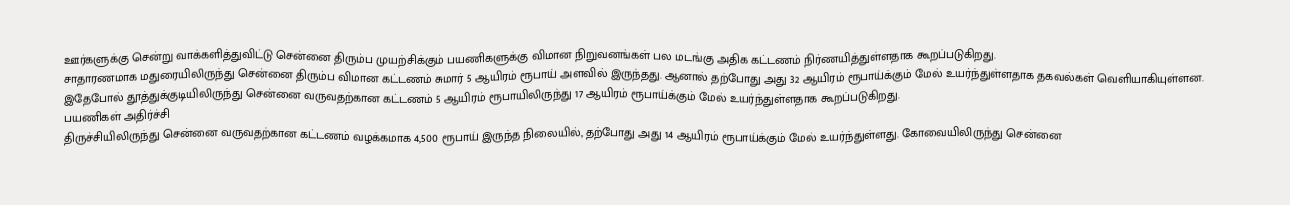ஊர்களுக்கு சென்று வாக்களித்துவிட்டு சென்னை திரும்ப முயற்சிக்கும் பயணிகளுக்கு விமான நிறுவனங்கள் பல மடங்கு அதிக கட்டணம் நிர்ணயித்துள்ளதாக கூறப்படுகிறது.
சாதாரணமாக மதுரையிலிருந்து சென்னை திரும்ப விமான கட்டணம் சுமார் 5 ஆயிரம் ரூபாய் அளவில் இருந்தது. ஆனால் தற்போது அது 32 ஆயிரம் ரூபாய்க்கும் மேல் உயர்ந்துள்ளதாக தகவல்கள் வெளியாகியுள்ளன. இதேபோல் தூத்துக்குடியிலிருந்து சென்னை வருவதற்கான கட்டணம் 5 ஆயிரம் ரூபாயிலிருந்து 17 ஆயிரம் ரூபாய்க்கும் மேல் உயர்ந்துள்ளதாக கூறப்படுகிறது.
பயணிகள் அதிர்ச்சி
திருச்சியிலிருந்து சென்னை வருவதற்கான கட்டணம் வழக்கமாக 4,500 ரூபாய் இருந்த நிலையில், தற்போது அது 14 ஆயிரம் ரூபாய்க்கும் மேல் உயர்ந்துள்ளது. கோவையிலிருந்து சென்னை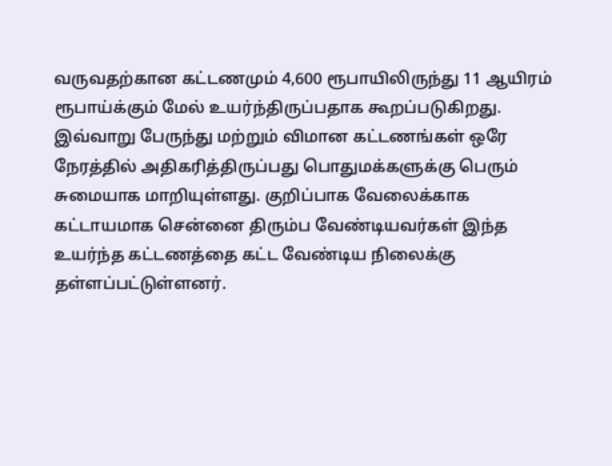வருவதற்கான கட்டணமும் 4,600 ரூபாயிலிருந்து 11 ஆயிரம் ரூபாய்க்கும் மேல் உயர்ந்திருப்பதாக கூறப்படுகிறது. இவ்வாறு பேருந்து மற்றும் விமான கட்டணங்கள் ஒரே நேரத்தில் அதிகரித்திருப்பது பொதுமக்களுக்கு பெரும் சுமையாக மாறியுள்ளது. குறிப்பாக வேலைக்காக கட்டாயமாக சென்னை திரும்ப வேண்டியவர்கள் இந்த உயர்ந்த கட்டணத்தை கட்ட வேண்டிய நிலைக்கு தள்ளப்பட்டுள்ளனர்.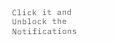Click it and Unblock the Notifications